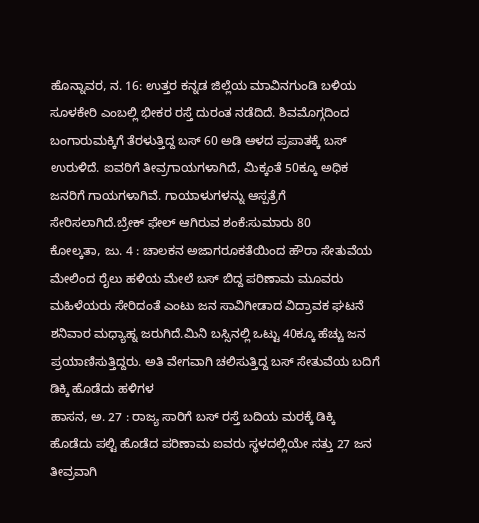ಹೊನ್ನಾವರ, ನ. 16: ಉತ್ತರ ಕನ್ನಡ ಜಿಲ್ಲೆಯ ಮಾವಿನಗುಂಡಿ ಬಳಿಯ ಸೂಳಕೇರಿ ಎಂಬಲ್ಲಿ ಭೀಕರ ರಸ್ತೆ ದುರಂತ ನಡೆದಿದೆ. ಶಿವಮೊಗ್ಗದಿಂದ ಬಂಗಾರುಮಕ್ಕಿಗೆ ತೆರಳುತ್ತಿದ್ದ ಬಸ್ 60 ಅಡಿ ಆಳದ ಪ್ರಪಾತಕ್ಕೆ ಬಸ್ ಉರುಳಿದೆ. ಐವರಿಗೆ ತೀವ್ರಗಾಯಗಳಾಗಿದೆ, ಮಿಕ್ಕಂತೆ 50ಕ್ಕೂ ಅಧಿಕ ಜನರಿಗೆ ಗಾಯಗಳಾಗಿವೆ. ಗಾಯಾಳುಗಳನ್ನು ಆಸ್ಪತ್ರೆಗೆ ಸೇರಿಸಲಾಗಿದೆ.ಬ್ರೇಕ್ ಫೇಲ್ ಆಗಿರುವ ಶಂಕೆ:ಸುಮಾರು 80
ಕೋಲ್ಕತಾ, ಜು. 4 : ಚಾಲಕನ ಅಜಾಗರೂಕತೆಯಿಂದ ಹೌರಾ ಸೇತುವೆಯ ಮೇಲಿಂದ ರೈಲು ಹಳಿಯ ಮೇಲೆ ಬಸ್ ಬಿದ್ದ ಪರಿಣಾಮ ಮೂವರು ಮಹಿಳೆಯರು ಸೇರಿದಂತೆ ಎಂಟು ಜನ ಸಾವಿಗೀಡಾದ ವಿದ್ರಾವಕ ಘಟನೆ ಶನಿವಾರ ಮಧ್ಯಾಹ್ನ ಜರುಗಿದೆ.ಮಿನಿ ಬಸ್ಸಿನಲ್ಲಿ ಒಟ್ಟು 40ಕ್ಕೂ ಹೆಚ್ಚು ಜನ ಪ್ರಯಾಣಿಸುತ್ತಿದ್ದರು. ಅತಿ ವೇಗವಾಗಿ ಚಲಿಸುತ್ತಿದ್ದ ಬಸ್ ಸೇತುವೆಯ ಬದಿಗೆ ಡಿಕ್ಕಿ ಹೊಡೆದು ಹಳಿಗಳ
ಹಾಸನ, ಅ. 27 : ರಾಜ್ಯ ಸಾರಿಗೆ ಬಸ್ ರಸ್ತೆ ಬದಿಯ ಮರಕ್ಕೆ ಡಿಕ್ಕಿ ಹೊಡೆದು ಪಲ್ಟಿ ಹೊಡೆದ ಪರಿಣಾಮ ಐವರು ಸ್ಥಳದಲ್ಲಿಯೇ ಸತ್ತು 27 ಜನ ತೀವ್ರವಾಗಿ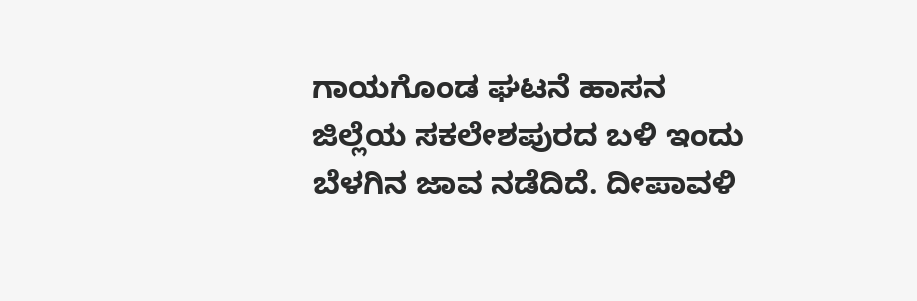ಗಾಯಗೊಂಡ ಘಟನೆ ಹಾಸನ ಜಿಲ್ಲೆಯ ಸಕಲೇಶಪುರದ ಬಳಿ ಇಂದು ಬೆಳಗಿನ ಜಾವ ನಡೆದಿದೆ. ದೀಪಾವಳಿ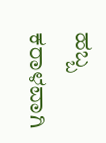ಹಬ್ಬ ಕರಾಳವಾಗಿ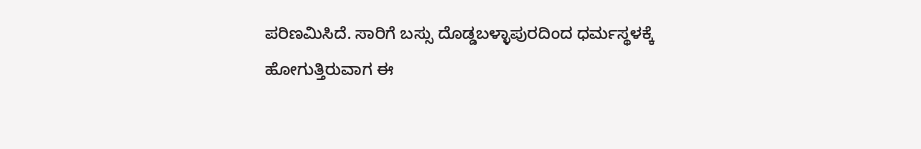ಪರಿಣಮಿಸಿದೆ. ಸಾರಿಗೆ ಬಸ್ಸು ದೊಡ್ಡಬಳ್ಳಾಪುರದಿಂದ ಧರ್ಮಸ್ಥಳಕ್ಕೆ ಹೋಗುತ್ತಿರುವಾಗ ಈ